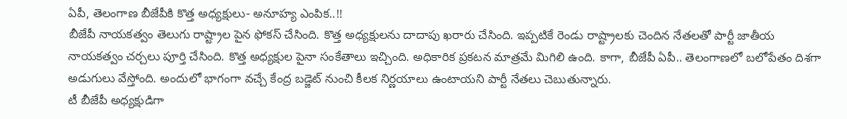ఏపీ, తెలంగాణ బీజేపీకి కొత్త అధ్యక్షులు- అనూహ్య ఎంపిక..!!
బీజేపీ నాయకత్వం తెలుగు రాష్ట్రాల పైన ఫోకస్ చేసింది. కొత్త అధ్యక్షులను దాదాపు ఖరారు చేసింది. ఇప్పటికే రెండు రాష్ట్రాలకు చెందిన నేతలతో పార్టీ జాతీయ నాయకత్వం చర్చలు పూర్తి చేసింది. కొత్త అధ్యక్షుల పైనా సంకేతాలు ఇచ్చింది. అధికారిక ప్రకటన మాత్రమే మిగిలి ఉంది. కాగా, బీజేపీ ఏపీ.. తెలంగాణలో బలోపేతం దిశగా అడుగులు వేస్తోంది. అందులో భాగంగా వచ్చే కేంద్ర బడ్జెట్ నుంచి కీలక నిర్ణయాలు ఉంటాయని పార్టీ నేతలు చెబుతున్నారు.
టీ బీజేపీ అధ్యక్షుడిగా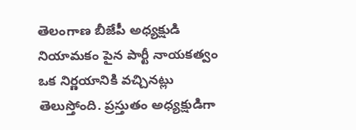తెలంగాణ బీజేపీ అధ్యక్షుడి నియామకం పైన పార్టీ నాయకత్వం ఒక నిర్ణయానికి వచ్చినట్లు తెలుస్తోంది. ప్రస్తుతం అధ్యక్షుడిగా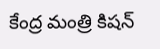కేంద్ర మంత్రి కిషన్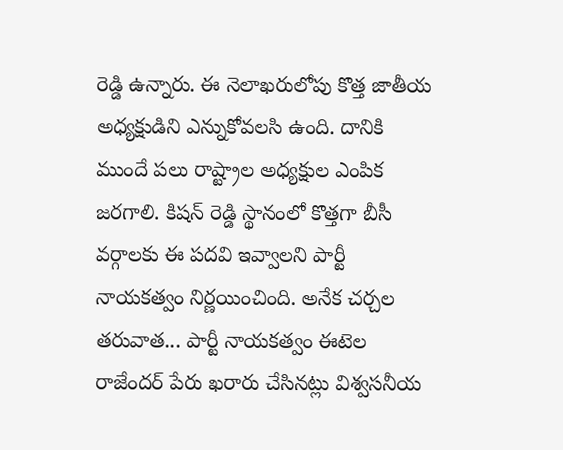రెడ్డి ఉన్నారు. ఈ నెలాఖరులోపు కొత్త జాతీయ అధ్యక్షుడిని ఎన్నుకోవలసి ఉంది. దానికి ముందే పలు రాష్ట్రాల అధ్యక్షుల ఎంపిక జరగాలి. కిషన్ రెడ్డి స్థానంలో కొత్తగా బీసీ వర్గాలకు ఈ పదవి ఇవ్వాలని పార్టీ నాయకత్వం నిర్ణయించింది. అనేక చర్చల తరువాత... పార్టీ నాయకత్వం ఈటెల రాజేందర్ పేరు ఖరారు చేసినట్లు విశ్వసనీయ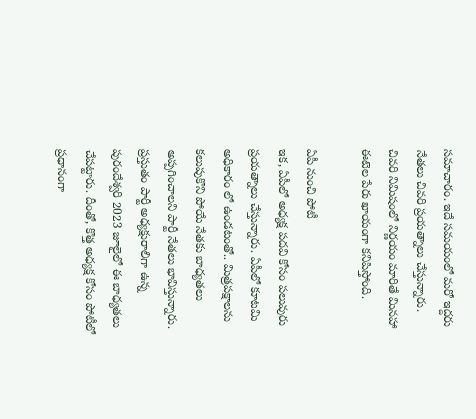సమాచారం. ఇదే సమయంలో మరో ఇద్దరు నేతలు చివరి ప్రయత్నాలు చేస్తున్నారు. చివరి నిమిషంలో నిర్ణయం మారితే మినహా ఈటెల పేరు ఖాయంగా కనిపిస్తోంది.

ఏపీ నుంచి పోటీ
ఇక, ఏపీలో అధ్యక్ష పదవి కోసం పలువురు ప్రయత్నాలు చేస్తున్నారు. ఏపీలో కూటమి అధికారం లో ఉండటంతో.. మిత్రపక్షాలను కలుపుకొని పోయే నేతకు బాధ్యతలు అప్పగించాలని పార్టీ నేతలు భావిస్తున్నారు. ప్రస్తుతం పార్టీ అధ్యక్షురాలిగా ఉన్న పురందేశ్వరి 2023 జూలైలో ఈ బాధ్యతలు చేపట్టారు. దీంతో, కొత్త అధ్యక్ష కోసం పోటీలో ప్రధానంగా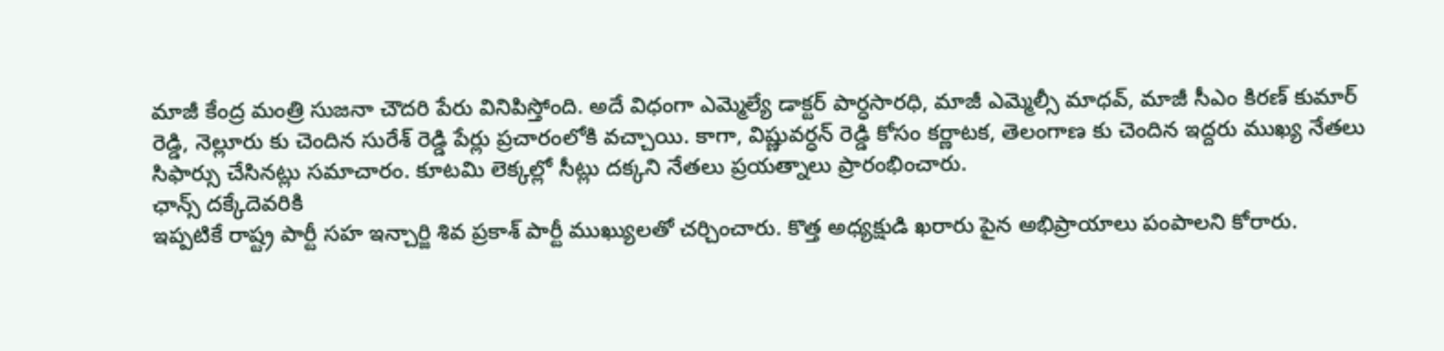మాజీ కేంద్ర మంత్రి సుజనా చౌదరి పేరు వినిపిస్తోంది. అదే విధంగా ఎమ్మెల్యే డాక్టర్ పార్ధసారధి, మాజీ ఎమ్మెల్సీ మాధవ్, మాజీ సీఎం కిరణ్ కుమార్ రెడ్డి, నెల్లూరు కు చెందిన సురేశ్ రెడ్డి పేర్లు ప్రచారంలోకి వచ్చాయి. కాగా, విష్ణువర్ధన్ రెడ్డి కోసం కర్ణాటక, తెలంగాణ కు చెందిన ఇద్దరు ముఖ్య నేతలు సిఫార్సు చేసినట్లు సమాచారం. కూటమి లెక్కల్లో సీట్లు దక్కని నేతలు ప్రయత్నాలు ప్రారంభించారు.
ఛాన్స్ దక్కేదెవరికి
ఇప్పటికే రాష్ట్ర పార్టీ సహ ఇన్చార్జి శివ ప్రకాశ్ పార్టీ ముఖ్యులతో చర్చించారు. కొత్త అధ్యక్షుడి ఖరారు పైన అభిప్రాయాలు పంపాలని కోరారు.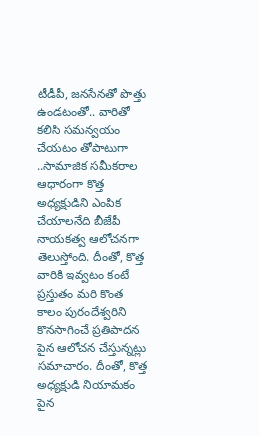టీడీపీ, జనసేనతో పొత్తు ఉండటంతో.. వారితో కలిసి సమన్వయం చేయటం తోపాటుగా ..సామాజిక సమీకరాల ఆధారంగా కొత్త అధ్యక్షుడిని ఎంపిక చేయాలనేది బీజేపీ నాయకత్వ ఆలోచనగా తెలుస్తోంది. దీంతో, కొత్త వారికి ఇవ్వటం కంటే ప్రస్తుతం మరి కొంత కాలం పురందేశ్వరిని కొనసాగించే ప్రతిపాదన పైన ఆలోచన చేస్తున్నట్లు సమాచారం. దీంతో, కొత్త అధ్యక్షుడి నియామకం పైన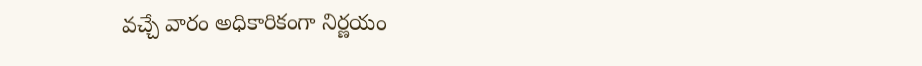వచ్చే వారం అధికారికంగా నిర్ణయం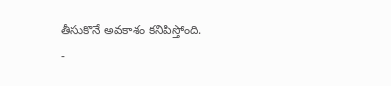తీసుకొనే అవకాశం కనిపిస్తోంది.
-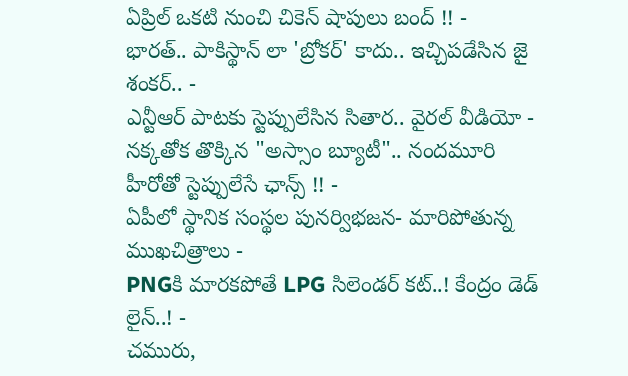ఏప్రిల్ ఒకటి నుంచి చికెన్ షాపులు బంద్ !! -
భారత్.. పాకిస్థాన్ లా 'బ్రోకర్' కాదు.. ఇచ్చిపడేసిన జై శంకర్.. -
ఎన్టీఆర్ పాటకు స్టెప్పులేసిన సితార.. వైరల్ వీడియో -
నక్కతోక తొక్కిన "అస్సాం బ్యూటీ".. నందమూరి హీరోతో స్టెప్పులేసే ఛాన్స్ !! -
ఏపీలో స్థానిక సంస్థల పునర్విభజన- మారిపోతున్న ముఖచిత్రాలు -
PNGకి మారకపోతే LPG సిలెండర్ కట్..! కేంద్రం డెడ్ లైన్..! -
చమురు,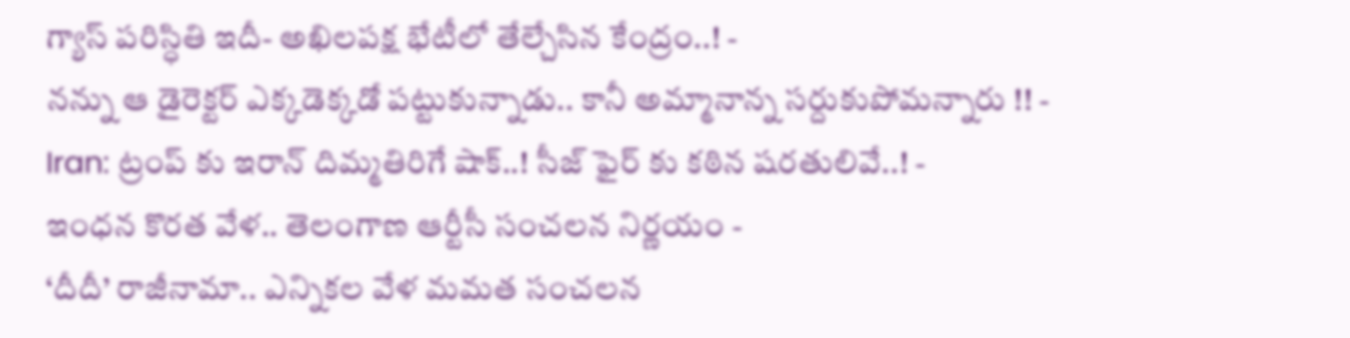గ్యాస్ పరిస్ధితి ఇదీ- అఖిలపక్ష భేటీలో తేల్చేసిన కేంద్రం..! -
నన్ను ఆ డైరెక్టర్ ఎక్కడెక్కడో పట్టుకున్నాడు.. కానీ అమ్మానాన్న సర్దుకుపోమన్నారు !! -
Iran: ట్రంప్ కు ఇరాన్ దిమ్మతిరిగే షాక్..! సీజ్ ఫైర్ కు కఠిన షరతులివే..! -
ఇంధన కొరత వేళ.. తెలంగాణ ఆర్టీసీ సంచలన నిర్ణయం -
‘దీదీ’ రాజీనామా.. ఎన్నికల వేళ మమత సంచలన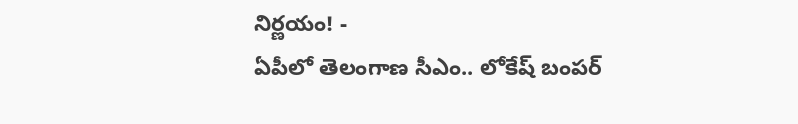నిర్ణయం! -
ఏపీలో తెలంగాణ సీఎం.. లోకేష్ బంపర్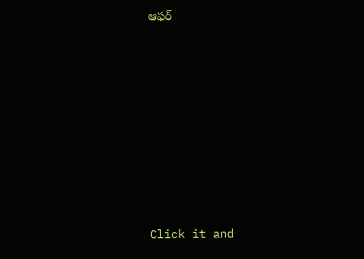ఆఫర్












Click it and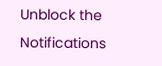Unblock the Notifications